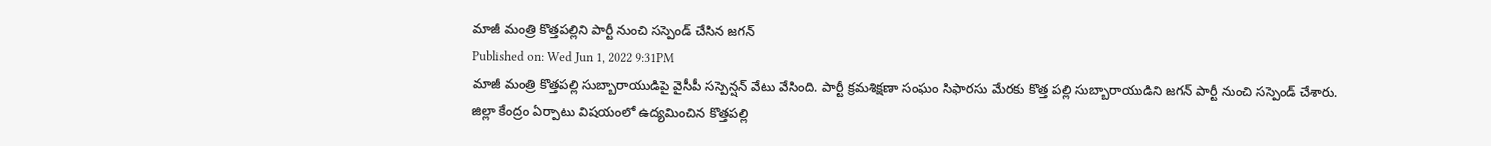మాజీ మంత్రి కొత్తపల్లిని పార్టీ నుంచి సస్పెండ్ చేసిన జగన్
Published on: Wed Jun 1, 2022 9:31PM
మాజీ మంత్రి కొత్తపల్లి సుబ్బారాయుడిపై వైసీపీ సస్పెన్షన్ వేటు వేసింది. పార్టీ క్రమశిక్షణా సంఘం సిఫారసు మేరకు కొత్త పల్లి సుబ్బారాయుడిని జగన్ పార్టీ నుంచి సస్పెండ్ చేశారు.
జిల్లా కేంద్రం ఏర్పాటు విషయంలో ఉద్యమించిన కొత్తపల్లి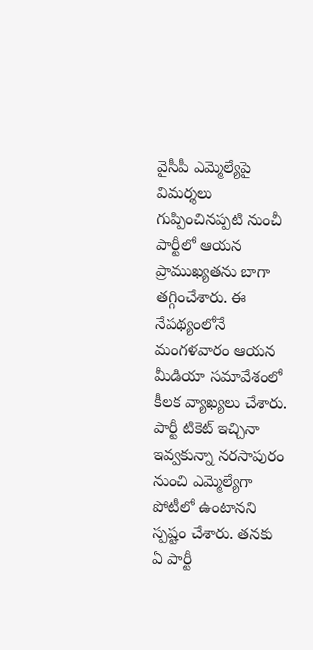వైసీపీ ఎమ్మెల్యేపై విమర్శలు గుప్పించినప్పటి నుంచీ పార్టీలో ఆయన ప్రాముఖ్యతను బాగా తగ్గించేశారు. ఈ నేపథ్యంలోనే మంగళవారం ఆయన మీడియా సమావేశంలో కీలక వ్యాఖ్యలు చేశారు.
పార్టీ టికెట్ ఇచ్చినా ఇవ్వకున్నా నరసాపురం నుంచి ఎమ్మెల్యేగా పోటీలో ఉంటానని స్పష్టం చేశారు. తనకు ఏ పార్టీ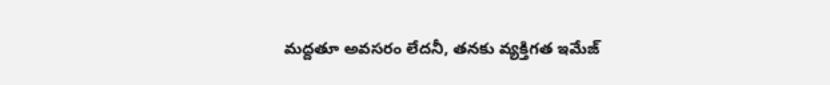మద్దతూ అవసరం లేదనీ, తనకు వ్యక్తిగత ఇమేజ్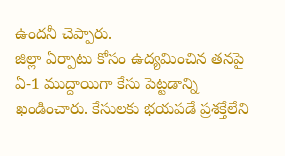ఉందనీ చెప్పారు.
జిల్లా ఏర్పాటు కోసం ఉద్యమించిన తనపై ఏ-1 ముద్దాయిగా కేసు పెట్టడాన్ని ఖండించారు. కేసులకు భయపడే ప్రశక్తేలేని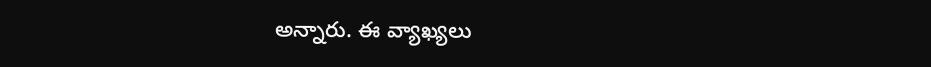అన్నారు. ఈ వ్యాఖ్యలు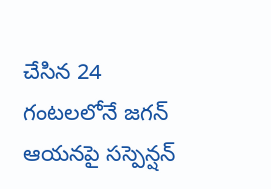చేసిన 24 గంటలలోనే జగన్ ఆయనపై సస్పెన్షన్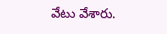వేటు వేశారు.